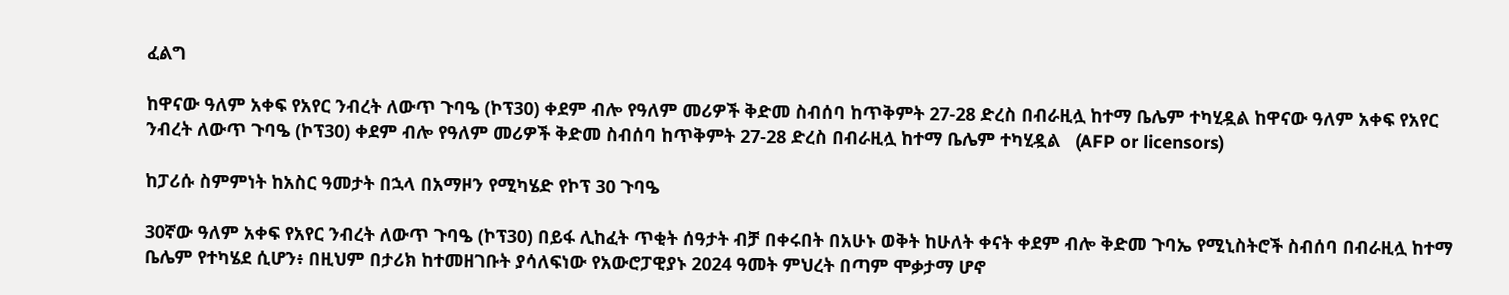ፈልግ

ከዋናው ዓለም አቀፍ የአየር ንብረት ለውጥ ጉባዔ (ኮፕ30) ቀደም ብሎ የዓለም መሪዎች ቅድመ ስብሰባ ከጥቅምት 27-28 ድረስ በብራዚሏ ከተማ ቤሌም ተካሂዷል ከዋናው ዓለም አቀፍ የአየር ንብረት ለውጥ ጉባዔ (ኮፕ30) ቀደም ብሎ የዓለም መሪዎች ቅድመ ስብሰባ ከጥቅምት 27-28 ድረስ በብራዚሏ ከተማ ቤሌም ተካሂዷል   (AFP or licensors)

ከፓሪሱ ስምምነት ከአስር ዓመታት በኋላ በአማዞን የሚካሄድ የኮፕ 30 ጉባዔ

30ኛው ዓለም አቀፍ የአየር ንብረት ለውጥ ጉባዔ (ኮፕ30) በይፋ ሊከፈት ጥቂት ሰዓታት ብቻ በቀሩበት በአሁኑ ወቅት ከሁለት ቀናት ቀደም ብሎ ቅድመ ጉባኤ የሚኒስትሮች ስብሰባ በብራዚሏ ከተማ ቤሌም የተካሄደ ሲሆን፥ በዚህም በታሪክ ከተመዘገቡት ያሳለፍነው የአውሮፓዊያኑ 2024 ዓመት ምህረት በጣም ሞቃታማ ሆኖ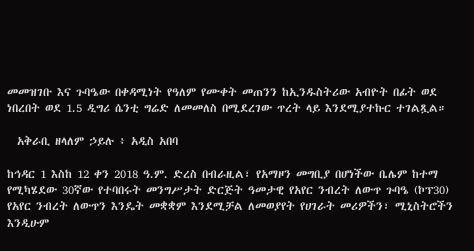መመዝገቡ እና ጉባዔው በቀዳሚነት የዓለም የሙቀት መጠንን ከኢንዱስትሪው አብዮት በፊት ወደ ነበረበት ወደ 1.5 ዲግሪ ሴንቲ ግሬድ ለመመለስ በሚደረገው ጥረት ላይ እንደሚያተኩር ተገልጿል።

  አቅራቢ ዘላለም ኃይሉ ፥ አዲስ አበባ

ከኅዳር 1 እስከ 12 ቀን 2018 ዓ.ም. ድረስ በብራዚል፣ የአማዞን መግቢያ በሆነችው ቤሌም ከተማ የሚካሄደው 30ኛው የተባበሩት መንግሥታት ድርጅት ዓመታዊ የአየር ንብረት ለውጥ ጉባዔ (ኮፕ30) የአየር ንብረት ለውጥን እንዴት መቋቋም እንደሚቻል ለመወያየት የሀገራት መሪዎችን፣ ሚኒስትሮችን እንዲሁም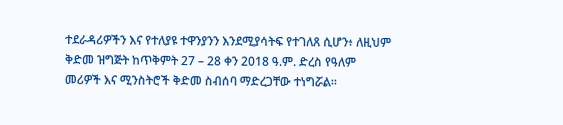ተደራዳሪዎችን እና የተለያዩ ተዋንያንን እንደሚያሳትፍ የተገለጸ ሲሆን፥ ለዚህም ቅድመ ዝግጅት ከጥቅምት 27 – 28 ቀን 2018 ዓ.ም. ድረስ የዓለም መሪዎች እና ሚንስትሮች ቅድመ ስብሰባ ማድረጋቸው ተነግሯል።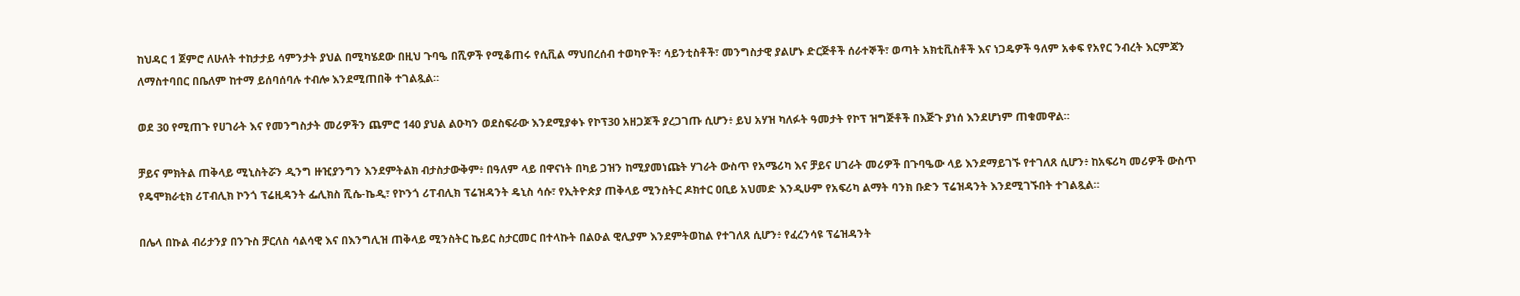ከህዳር 1 ጀምሮ ለሁለት ተከታታይ ሳምንታት ያህል በሚካሄደው በዚህ ጉባዔ በሺዎች የሚቆጠሩ የሲቪል ማህበረሰብ ተወካዮች፣ ሳይንቲስቶች፣ መንግስታዊ ያልሆኑ ድርጅቶች ሰራተኞች፣ ወጣት አክቲቪስቶች እና ነጋዴዎች ዓለም አቀፍ የአየር ንብረት እርምጃን ለማስተባበር በቤለም ከተማ ይሰባሰባሉ ተብሎ እንደሚጠበቅ ተገልጿል።

ወደ 30 የሚጠጉ የሀገራት እና የመንግስታት መሪዎችን ጨምሮ 140 ያህል ልዑካን ወደስፍራው እንደሚያቀኑ የኮፕ30 አዘጋጆች ያረጋገጡ ሲሆን፥ ይህ አሃዝ ካለፉት ዓመታት የኮፕ ዝግጅቶች በእጅጉ ያነሰ እንደሆነም ጠቁመዋል።

ቻይና ምክትል ጠቅላይ ሚኒስትሯን ዲንግ ዙዢያንግን እንደምትልክ ብታስታውቅም፥ በዓለም ላይ በዋናነት በካይ ጋዝን ከሚያመነጩት ሃገራት ውስጥ የአሜሪካ እና ቻይና ሀገራት መሪዎች በጉባዔው ላይ እንደማይገኙ የተገለጸ ሲሆን፥ ከአፍሪካ መሪዎች ውስጥ የዴሞክራቲክ ሪፐብሊክ ኮንጎ ፕሬዚዳንት ፌሊክስ ሺሴ-ኬዲ፣ የኮንጎ ሪፐብሊክ ፕሬዝዳንት ዴኒስ ሳሱ፣ የኢትዮጵያ ጠቅላይ ሚንስትር ዶክተር ዐቢይ አህመድ እንዲሁም የአፍሪካ ልማት ባንክ ቡድን ፕሬዝዳንት እንደሚገኙበት ተገልጿል።

በሌላ በኩል ብሪታንያ በንጉስ ቻርለስ ሳልሳዊ እና በእንግሊዝ ጠቅላይ ሚንስትር ኬይር ስታርመር በተላኩት በልዑል ዊሊያም እንደምትወከል የተገለጸ ሲሆን፥ የፈረንሳዩ ፕሬዝዳንት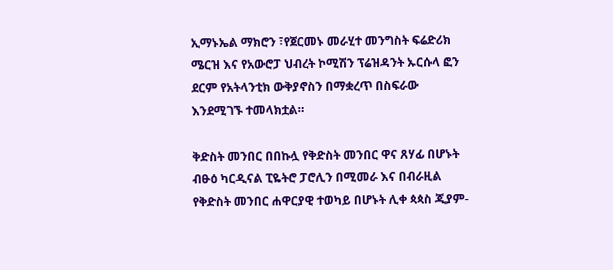ኢማኑኤል ማክሮን ፣የጀርመኑ መራሂተ መንግስት ፍሬድሪክ ሜርዝ እና የአውሮፓ ህብረት ኮሚሽን ፕሬዝዳንት ኡርሱላ ፎን ደርም የአትላንቲክ ውቅያኖስን በማቋረጥ በስፍራው እንደሚገኙ ተመላክቷል።

ቅድስት መንበር በበኩሏ የቅድስት መንበር ዋና ጸሃፊ በሆኑት ብፁዕ ካርዲናል ፒዬትሮ ፓሮሊን በሚመራ እና በብራዚል የቅድስት መንበር ሐዋርያዊ ተወካይ በሆኑት ሊቀ ጳጳስ ጂያም-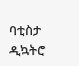ባቲስታ ዲኳትሮ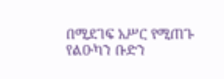በሚደገፍ አሥር የሚጠጉ የልዑካን ቡድን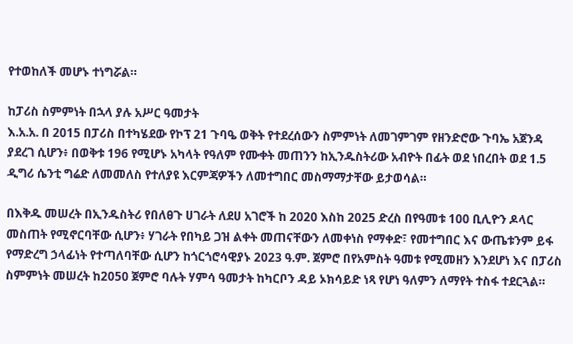የተወከለች መሆኑ ተነግሯል።

ከፓሪስ ስምምነት በኋላ ያሉ አሥር ዓመታት
እ.አ.አ. በ 2015 በፓሪስ በተካሄደው የኮፕ 21 ጉባዔ ወቅት የተደረሰውን ስምምነት ለመገምገም የዘንድሮው ጉባኤ አጀንዳ ያደረገ ሲሆን፥ በወቅቱ 196 የሚሆኑ አካላት የዓለም የሙቀት መጠንን ከኢንዱስትሪው አብዮት በፊት ወደ ነበረበት ወደ 1.5 ዲግሪ ሴንቲ ግሬድ ለመመለስ የተለያዩ እርምጃዎችን ለመተግበር መስማማታቸው ይታወሳል።

በእቅዱ መሠረት በኢንዱስትሪ የበለፀጉ ሀገራት ለደሀ አገሮች ከ 2020 እስከ 2025 ድረስ በየዓመቱ 100 ቢሊዮን ዶላር መስጠት የሚኖርባቸው ሲሆን፥ ሃገራት የበካይ ጋዝ ልቀት መጠናቸውን ለመቀነስ የማቀድ፣ የመተግበር እና ውጤቱንም ይፋ የማድረግ ኃላፊነት የተጣለባቸው ሲሆን ከጎርጎሮሳዊያኑ 2023 ዓ.ም. ጀምሮ በየአምስት ዓመቱ የሚመዘን እንደሆነ እና በፓሪስ ስምምነት መሠረት ከ2050 ጀምሮ ባሉት ሃምሳ ዓመታት ከካርቦን ዳይ ኦክሳይድ ነጻ የሆነ ዓለምን ለማየት ተስፋ ተደርጓል።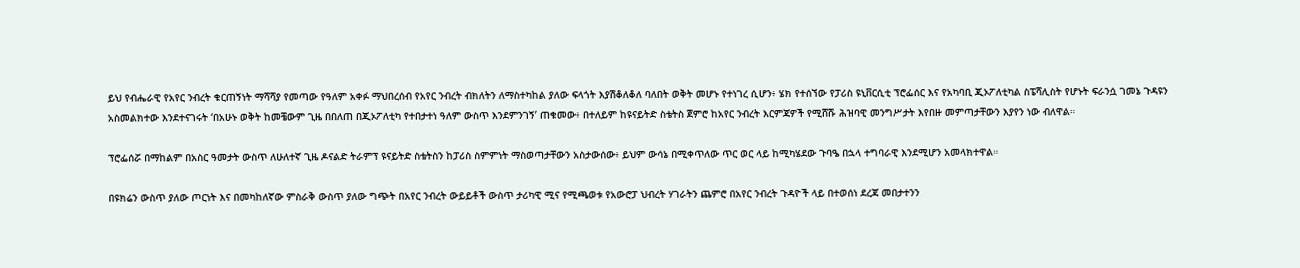ይህ የብሔራዊ የአየር ንብረት ቁርጠኝነት ማሻሻያ የመጣው የዓለም አቀፉ ማህበረሰብ የአየር ንብረት ብክለትን ለማስተካከል ያለው ፍላጎት እያሽቆለቆለ ባለበት ወቅት መሆኑ የተነገረ ሲሆን፥ ሄክ የተሰኘው የፓሪስ ዩኒቨርሲቲ ፕሮፌሰር እና የአካባቢ ጂኦፖለቲካል ስፔሻሊስት የሆኑት ፍራንሷ ገመኔ ጉዳዩን አስመልክተው እንደተናገሩት ‘በአሁኑ ወቅት ከመቼውም ጊዜ በበለጠ በጂኦፖለቲካ የተበታተነ ዓለም ውስጥ እንደምንገኝ’ ጠቁመው፥ በተለይም ከዩናይትድ ስቴትስ ጀምሮ ከአየር ንብረት እርምጃዎች የሚሸሹ ሕዝባዊ መንግሥታት እየበዙ መምጣታቸውን እያየን ነው ብለዋል።

ፕሮፌሰሯ በማከልም በአስር ዓመታት ውስጥ ለሁለተኛ ጊዜ ዶናልድ ትራምፕ ዩናይትድ ስቴትስን ከፓሪስ ስምምነት ማስወጣታቸውን አስታውሰው፥ ይህም ውሳኔ በሚቀጥለው ጥር ወር ላይ ከሚካሄደው ጉባዔ በኋላ ተግባራዊ እንደሚሆን አመላክተዋል።

በዩክሬን ውስጥ ያለው ጦርነት እና በመካከለኛው ምስራቅ ውስጥ ያለው ግጭት በአየር ንብረት ውይይቶች ውስጥ ታሪካዊ ሚና የሚጫወቱ የአውሮፓ ህብረት ሃገራትን ጨምሮ በአየር ንብረት ጉዳዮች ላይ በተወሰነ ደረጃ መበታተንን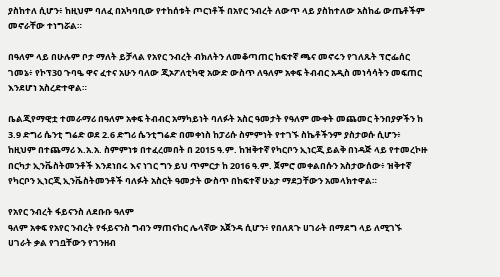ያስከተለ ሲሆን፥ ከዚህም ባለፈ በአካባቢው የተከሰቱት ጦርነቶች በአየር ንብረት ለውጥ ላይ ያስከተለው አስከፊ ውጤቶችም መኖራቸው ተነግሯል።

በዓለም ላይ በሁሉም ቦታ ማለት ይቻላል የአየር ንብረት ብክለትን ለመቆጣጠር ከፍተኛ ጫና መኖሩን የገለጹት ፕሮፌሰር ገመኔ፥ የኮፕ30 ጉባዔ ዋና ፈተና አሁን ባለው ጂኦፖለቲካዊ አውድ ውስጥ ለዓለም አቀፍ ትብብር አዲስ መነሳሳትን መፍጠር እንደሆነ አስረድተዋል።

ቤልጂየማዊቷ ተመራማሪ በዓለም አቀፍ ትብብር አማካይነት ባለፉት አስር ዓመታት የዓለም ሙቀት መጨመር ትንበያዎችን ከ 3.9 ድግሪ ሴንቲ ግሬድ ወደ 2.6 ድግሪ ሴንቲግሬድ በመቀነስ ከፓሪሱ ስምምነት የተገኙ ስኬቶችንም ያስታወሱ ሲሆን፥ ከዚህም በተጨማሪ እ.አ.አ. ስምምነቱ በተፈረመበት በ 2015 ዓ.ም. ከዝቅተኛ የካርቦን ኢነርጂ ይልቅ በነዳጅ ላይ የተመረኮዙ በርካታ ኢንቬስትመንቶች እንደነበሩ እና ነገር ግን ይህ ጥምርታ ከ 2016 ዓ.ም. ጀምሮ መቀልበሱን አስታውሰው፥ ዝቅተኛ የካርቦን ኢነርጂ ኢንቬስትመንቶች ባለፉት አስርት ዓመታት ውስጥ በከፍተኛ ሁኔታ ማደጋቸውን አመላክተዋል።

የአየር ንብረት ፋይናንስ ለደቡቡ ዓለም
ዓለም አቀፍ የአየር ንብረት የፋይናንስ ግብን ማጠናከር ሌላኛው አጀንዳ ሲሆን፥ የበለጸጉ ሀገራት በማደግ ላይ ለሚገኙ ሀገራት ቃል የገቧቸውን የገንዘብ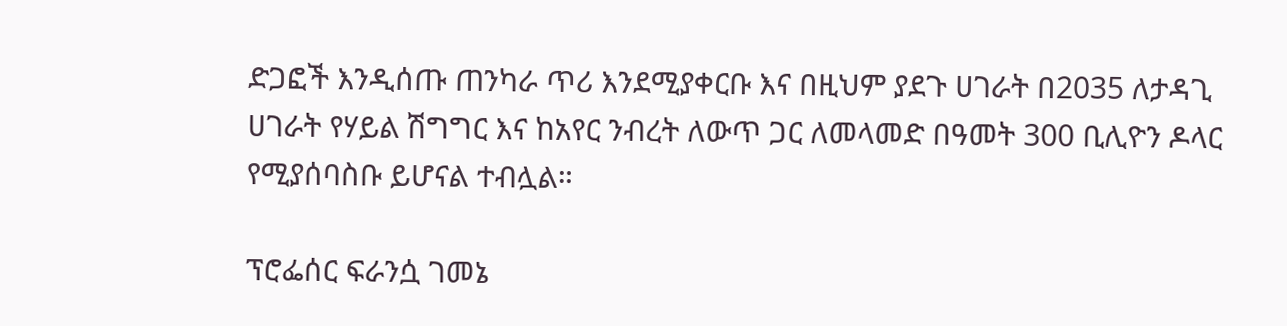ድጋፎች እንዲሰጡ ጠንካራ ጥሪ እንደሚያቀርቡ እና በዚህም ያደጉ ሀገራት በ2035 ለታዳጊ ሀገራት የሃይል ሽግግር እና ከአየር ንብረት ለውጥ ጋር ለመላመድ በዓመት 300 ቢሊዮን ዶላር የሚያሰባስቡ ይሆናል ተብሏል።

ፕሮፌሰር ፍራንሷ ገመኔ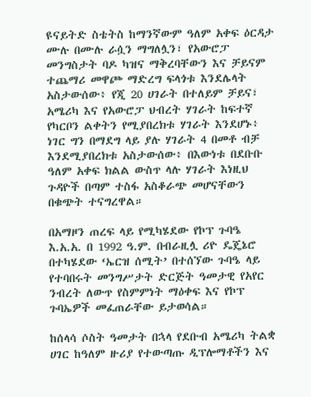ዩናይትድ ስቴትስ ከማንኛውም ዓለም አቀፍ ዕርዳታ ሙሉ በሙሉ ራሷን ማግለሏን፣ የአውሮፓ መንግስታት ባዶ ካዝና ማቅረባቸውን እና ቻይናም ተጨማሪ መዋጮ ማድረግ ፍላጎቱ እንደሌላት አስታውሰው፥ የጂ 20 ሀገራት በተለይም ቻይና፣ አሜሪካ እና የአውሮፓ ህብረት ሃገራት ከፍተኛ የካርቦን ልቀትን የሚያበረክቱ ሃገራት እንደሆኑ፥ ነገር ግን በማደግ ላይ ያሉ ሃገራት 4 በመቶ ብቻ እንደሚያበረክቱ አስታውሰው፥ በእውነቱ በደቡቡ ዓለም አቀፍ ክልል ውስጥ ላሉ ሃገራት እነዚህ ጉዳዮች በጣም ተስፋ አስቆራጭ መሆናቸውን በቁጭት ተናግረዋል።

በአማዞን ጠረፍ ላይ የሚካሄደው የኮፕ ጉባዔ
እ.አ.አ. በ 1992 ዓ.ም. በብራዚሏ ሪዮ ዴጄኔሮ በተካሄደው ‘ኤርዝ ሰሚት’ በተሰኘው ጉባዔ ላይ የተባበሩት መንግሥታት ድርጅት ዓመታዊ የአየር ንብረት ለውጥ የስምምነት ማዕቀፍ እና የኮፕ ጉባኤዎች መፈጠራቸው ይታወሳል።

ከሰላሳ ሶስት ዓመታት በኋላ የደቡብ አሜሪካ ትልቋ ሀገር ከዓለም ዙሪያ የተውጣጡ ዲፕሎማቶችን እና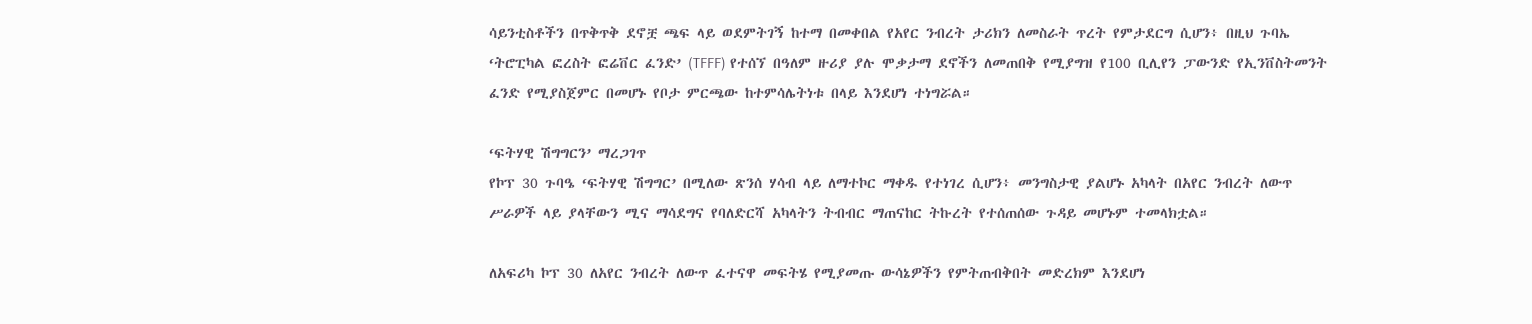ሳይንቲስቶችን በጥቅጥቅ ደኖቿ ጫፍ ላይ ወደምትገኝ ከተማ በመቀበል የአየር ንብረት ታሪክን ለመስራት ጥረት የምታደርግ ሲሆን፥ በዚህ ጉባኤ ‘ትሮፒካል ፎረስት ፎሬቨር ፈንድ’ (TFFF) የተሰኘ በዓለም ዙሪያ ያሉ ሞቃታማ ደኖችን ለመጠበቅ የሚያግዝ የ100 ቢሊየን ፓውንድ የኢንቨስትመንት ፈንድ የሚያስጀምር በመሆኑ የቦታ ምርጫው ከተምሳሌትነቱ በላይ እንደሆነ ተነግሯል።

‘ፍትሃዊ ሽግግርን’ ማረጋገጥ
የኮፕ 30 ጉባዔ ‘ፍትሃዊ ሽግግር’ በሚለው ጽንሰ ሃሳብ ላይ ለማተኮር ማቀዱ የተነገረ ሲሆን፥ መንግስታዊ ያልሆኑ አካላት በአየር ንብረት ለውጥ ሥራዎች ላይ ያላቸውን ሚና ማሳደግና የባለድርሻ አካላትን ትብብር ማጠናከር ትኩረት የተሰጠሰው ጉዳይ መሆኑም ተመላክቷል።

ለአፍሪካ ኮፕ 30 ለአየር ንብረት ለውጥ ፈተናዋ መፍትሄ የሚያመጡ ውሳኔዎችን የምትጠብቅበት መድረክም እንደሆነ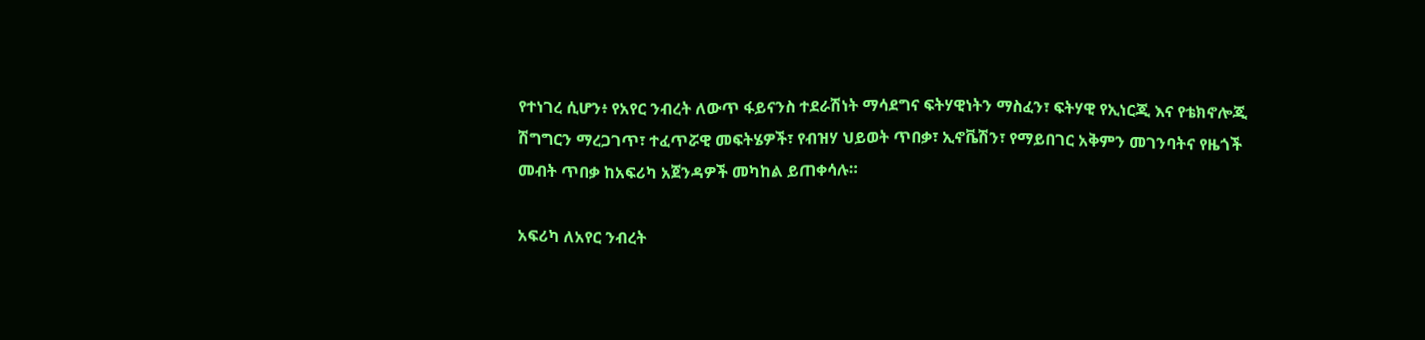የተነገረ ሲሆን፥ የአየር ንብረት ለውጥ ፋይናንስ ተደራሽነት ማሳደግና ፍትሃዊነትን ማስፈን፣ ፍትሃዊ የኢነርጂ እና የቴክኖሎጂ ሽግግርን ማረጋገጥ፣ ተፈጥሯዊ መፍትሄዎች፣ የብዝሃ ህይወት ጥበቃ፣ ኢኖቬሽን፣ የማይበገር አቅምን መገንባትና የዜጎች መብት ጥበቃ ከአፍሪካ አጀንዳዎች መካከል ይጠቀሳሉ።

አፍሪካ ለአየር ንብረት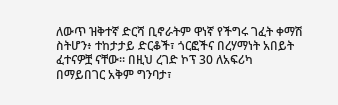ለውጥ ዝቅተኛ ድርሻ ቢኖራትም ዋነኛ የችግሩ ገፈት ቀማሽ ስትሆን፥ ተከታታይ ድርቆች፣ ጎርፎችና በረሃማነት አበይት ፈተናዎቿ ናቸው። በዚህ ረገድ ኮፕ 30 ለአፍሪካ በማይበገር አቅም ግንባታ፣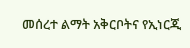መሰረተ ልማት አቅርቦትና የኢነርጂ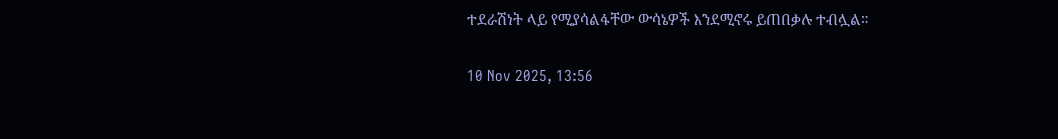ተደራሽነት ላይ የሚያሳልፋቸው ውሳኔዎች እንደሚኖሩ ይጠበቃሉ ተብሏል።

10 Nov 2025, 13:56